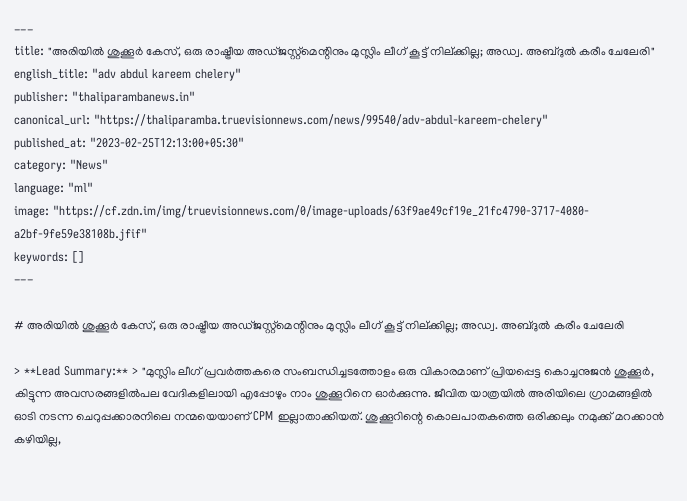---
title: "അരിയിൽ ശുക്കൂർ കേസ്, ഒരു രാഷ്ട്രീയ അഡ്ജസ്റ്റ്മെന്റിനും മുസ്ലിം ലീഗ് കൂട്ട് നില്ക്കില്ല; അഡ്വ. അബ്ദുൽ കരീം ചേലേരി"
english_title: "adv abdul kareem chelery"
publisher: "thaliparambanews.in"
canonical_url: "https://thaliparamba.truevisionnews.com/news/99540/adv-abdul-kareem-chelery"
published_at: "2023-02-25T12:13:00+05:30"
category: "News"
language: "ml"
image: "https://cf.zdn.im/img/truevisionnews.com/0/image-uploads/63f9ae49cf19e_21fc4790-3717-4080-a2bf-9fe59e38108b.jfif"
keywords: []
---

# അരിയിൽ ശുക്കൂർ കേസ്, ഒരു രാഷ്ട്രീയ അഡ്ജസ്റ്റ്മെന്റിനും മുസ്ലിം ലീഗ് കൂട്ട് നില്ക്കില്ല; അഡ്വ. അബ്ദുൽ കരീം ചേലേരി

> **Lead Summary:** > "മുസ്ലിം ലീഗ് പ്രവർത്തകരെ സംബന്ധിച്ചടത്തോളം ഒരു വികാരമാണ് പ്രിയപ്പെട്ട കൊച്ചനുജൻ ശുക്കൂർ, കിട്ടുന്ന അവസരങ്ങളിൽപല വേദികളിലായി എപ്പോഴും നാം ശുക്കൂറിനെ ഓർക്കുന്നു. ജീവിത യാത്രയിൽ അരിയിലെ ഗ്രാമങ്ങളിൽ ഓടി നടന്ന ചെറുപ്പക്കാരനിലെ നന്മയെയാണ് CPM ഇല്ലാതാക്കിയത്. ശുക്കൂറിന്റെ കൊലപാതകത്തെ ഒരിക്കലും നമുക്ക് മറക്കാൻ കഴിയില്ല,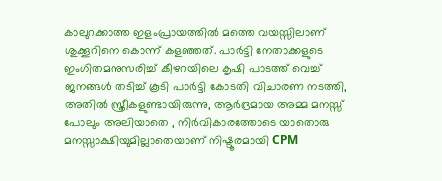കാലുറക്കാത്ത ഇളംപ്രായത്തിൽ മത്തെ വയസ്സിലാണ് ശുക്കൂറിനെ കൊന്ന് കളഞ്ഞത്. പാർട്ടി നേതാക്കളുടെ ഇംഗിതമനുസരിച്ച് കീഴറയിലെ കൃഷി പാടത്ത് വെച്ച് ജനങ്ങൾ തടിച്ച് കൂടി പാർട്ടി കോടതി വിചാരണ നടത്തി, അതിൽ സ്ത്രീകളുണ്ടായിരുന്നു, ആർദ്രമായ അമ്മ മനസ്സ് പോലും അലിയാതെ , നിർവികാരത്തോടെ യാതൊരു മനസ്സാക്ഷിയുമില്ലാതെയാണ് നിഷ്ടൂരമായി CPM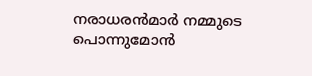നരാധരൻമാർ നമ്മുടെ പൊന്നുമോൻ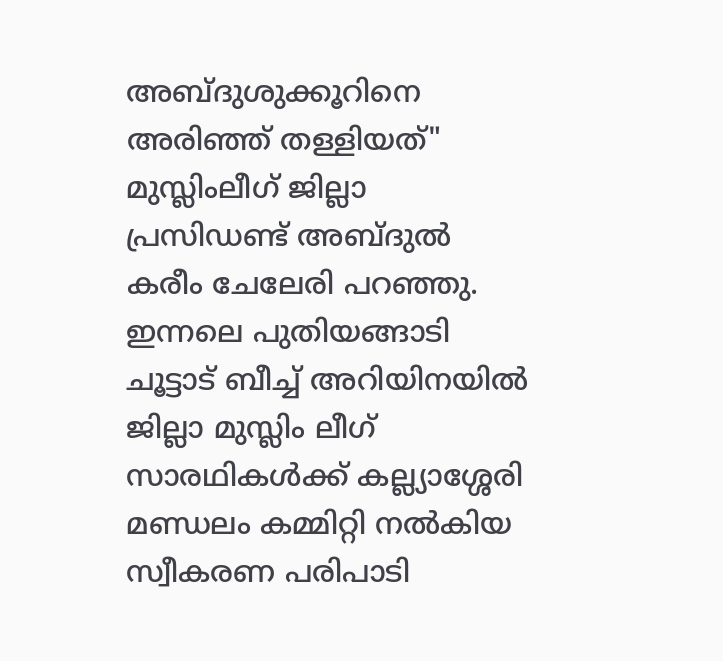അബ്ദുശുക്കൂറിനെ അരിഞ്ഞ് തള്ളിയത്" മുസ്ലിംലീഗ് ജില്ലാ പ്രസിഡണ്ട് അബ്ദുൽ കരീം ചേലേരി പറഞ്ഞു. ഇന്നലെ പുതിയങ്ങാടി ചൂട്ടാട് ബീച്ച് അറിയിനയിൽ ജില്ലാ മുസ്ലിം ലീഗ് സാരഥികൾക്ക് കല്ല്യാശ്ശേരി മണ്ഡലം കമ്മിറ്റി നൽകിയ സ്വീകരണ പരിപാടി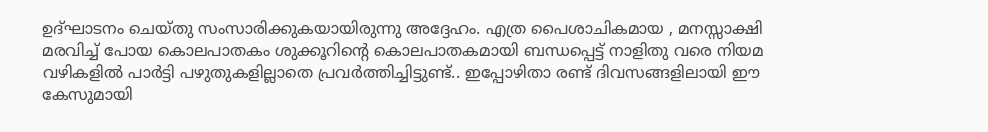ഉദ്ഘാടനം ചെയ്തു സംസാരിക്കുകയായിരുന്നു അദ്ദേഹം. എത്ര പൈശാചികമായ , മനസ്സാക്ഷി മരവിച്ച് പോയ കൊലപാതകം ശുക്കൂറിന്റെ കൊലപാതകമായി ബന്ധപ്പെട്ട് നാളിതു വരെ നിയമ വഴികളിൽ പാർട്ടി പഴുതുകളില്ലാതെ പ്രവർത്തിച്ചിട്ടുണ്ട്.. ഇപ്പോഴിതാ രണ്ട് ദിവസങ്ങളിലായി ഈ കേസുമായി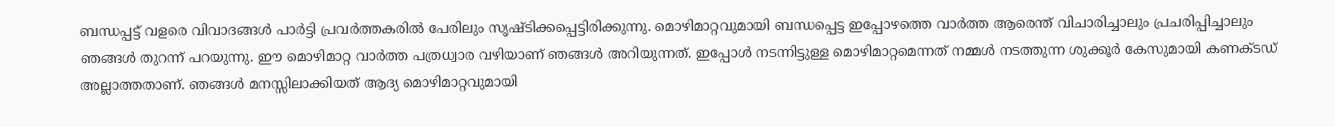ബന്ധപ്പട്ട് വളരെ വിവാദങ്ങൾ പാർട്ടി പ്രവർത്തകരിൽ പേരിലും സൃഷ്ടിക്കപ്പെട്ടിരിക്കുന്നു. മൊഴിമാറ്റവുമായി ബന്ധപ്പെട്ട ഇപ്പോഴത്തെ വാർത്ത ആരെന്ത് വിചാരിച്ചാലും പ്രചരിപ്പിച്ചാലും ഞങ്ങൾ തുറന്ന് പറയുന്നു. ഈ മൊഴിമാറ്റ വാർത്ത പത്രധ്വാര വഴിയാണ് ഞങ്ങൾ അറിയുന്നത്. ഇപ്പോൾ നടന്നിട്ടുള്ള മൊഴിമാറ്റമെന്നത് നമ്മൾ നടത്തുന്ന ശുക്കൂർ കേസുമായി കണക്ടഡ് അല്ലാത്തതാണ്. ഞങ്ങൾ മനസ്സിലാക്കിയത് ആദ്യ മൊഴിമാറ്റവുമായി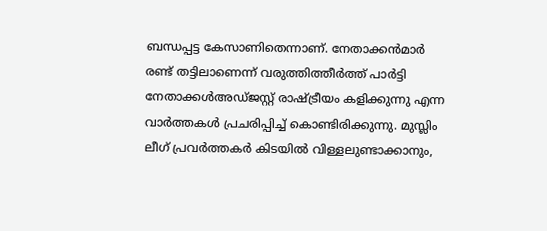ബന്ധപ്പട്ട കേസാണിതെന്നാണ്. നേതാക്കൻമാർ രണ്ട് തട്ടിലാണെന്ന് വരുത്തിത്തീർത്ത് പാർട്ടി നേതാക്കൾഅഡ്ജസ്റ്റ് രാഷ്ട്രീയം കളിക്കുന്നു എന്ന വാർത്തകൾ പ്രചരിപ്പിച്ച് കൊണ്ടിരിക്കുന്നു. മുസ്ലിം ലീഗ് പ്രവർത്തകർ കിടയിൽ വിള്ളലുണ്ടാക്കാനും,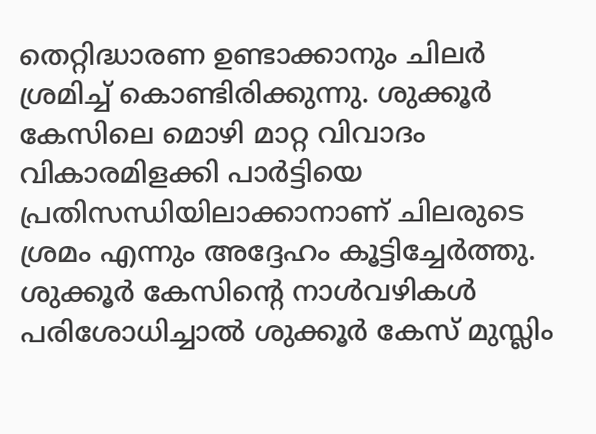തെറ്റിദ്ധാരണ ഉണ്ടാക്കാനും ചിലർ ശ്രമിച്ച് കൊണ്ടിരിക്കുന്നു. ശുക്കൂർ കേസിലെ മൊഴി മാറ്റ വിവാദം വികാരമിളക്കി പാർട്ടിയെ പ്രതിസന്ധിയിലാക്കാനാണ് ചിലരുടെ ശ്രമം എന്നും അദ്ദേഹം കൂട്ടിച്ചേർത്തു. ശുക്കൂർ കേസിന്റെ നാൾവഴികൾ പരിശോധിച്ചാൽ ശുക്കൂർ കേസ് മുസ്ലിം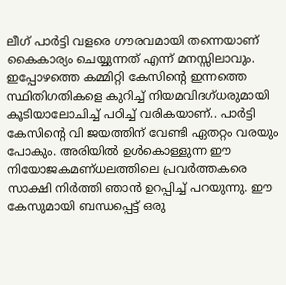ലീഗ് പാർട്ടി വളരെ ഗൗരവമായി തന്നെയാണ് കൈകാര്യം ചെയ്യുന്നത് എന്ന് മനസ്സിലാവും. ഇപ്പോഴത്തെ കമ്മിറ്റി കേസിന്റെ ഇന്നത്തെ സ്ഥിതിഗതികളെ കുറിച്ച് നിയമവിദഗ്ധരുമായി കൂടിയാലോചിച്ച് പഠിച്ച് വരികയാണ്.. പാർട്ടി കേസിന്റെ വി ജയത്തിന് വേണ്ടി ഏതറ്റം വരയും പോകും. അരിയിൽ ഉൾകൊള്ളുന്ന ഈ നിയോജകമണ്ധലത്തിലെ പ്രവർത്തകരെ സാക്ഷി നിർത്തി ഞാൻ ഉറപ്പിച്ച് പറയുന്നു. ഈ കേസുമായി ബന്ധപ്പെട്ട് ഒരു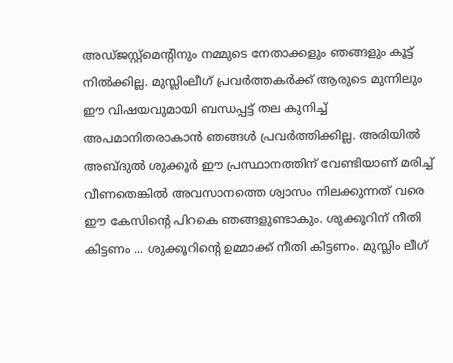അഡ്ജസ്റ്റ്മെന്റിനും നമ്മുടെ നേതാക്കളും ഞങ്ങളും കൂട്ട് നിൽക്കില്ല. മുസ്ലിംലീഗ് പ്രവർത്തകർക്ക് ആരുടെ മുന്നിലും ഈ വിഷയവുമായി ബന്ധപ്പട്ട് തല കുനിച്ച് അപമാനിതരാകാൻ ഞങ്ങൾ പ്രവർത്തിക്കില്ല. അരിയിൽ അബ്ദുൽ ശുക്കൂർ ഈ പ്രസ്ഥാനത്തിന് വേണ്ടിയാണ് മരിച്ച് വീണതെങ്കിൽ അവസാനത്തെ ശ്വാസം നിലക്കുന്നത് വരെ ഈ കേസിന്റെ പിറകെ ഞങ്ങളുണ്ടാകും. ശുക്കൂറിന് നീതി കിട്ടണം ... ശുക്കൂറിന്റെ ഉമ്മാക്ക് നീതി കിട്ടണം. മുസ്ലിം ലീഗ്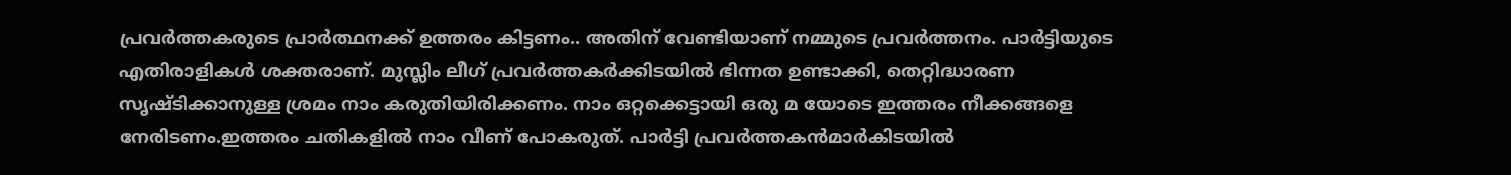പ്രവർത്തകരുടെ പ്രാർത്ഥനക്ക് ഉത്തരം കിട്ടണം.. അതിന് വേണ്ടിയാണ് നമ്മുടെ പ്രവർത്തനം. പാർട്ടിയുടെ എതിരാളികൾ ശക്തരാണ്. മുസ്ലിം ലീഗ് പ്രവർത്തകർക്കിടയിൽ ഭിന്നത ഉണ്ടാക്കി, തെറ്റിദ്ധാരണ സൃഷ്ടിക്കാനുള്ള ശ്രമം നാം കരുതിയിരിക്കണം. നാം ഒറ്റക്കെട്ടായി ഒരു മ യോടെ ഇത്തരം നീക്കങ്ങളെ നേരിടണം.ഇത്തരം ചതികളിൽ നാം വീണ് പോകരുത്. പാർട്ടി പ്രവർത്തകൻമാർകിടയിൽ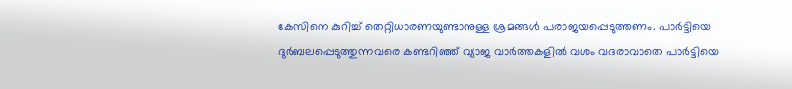കേസിനെ കുറിച്ച് തെറ്റിധാരണയുണ്ടാനുള്ള ശ്രമങ്ങൾ പരാജയപ്പെടുത്തണം. പാർട്ടിയെ ദുർബലപ്പെടുത്തുന്നവരെ കണ്ടറിഞ്ഞ് വ്യാജ വാർത്തകളിൽ വശം വദരാവാതെ പാർട്ടിയെ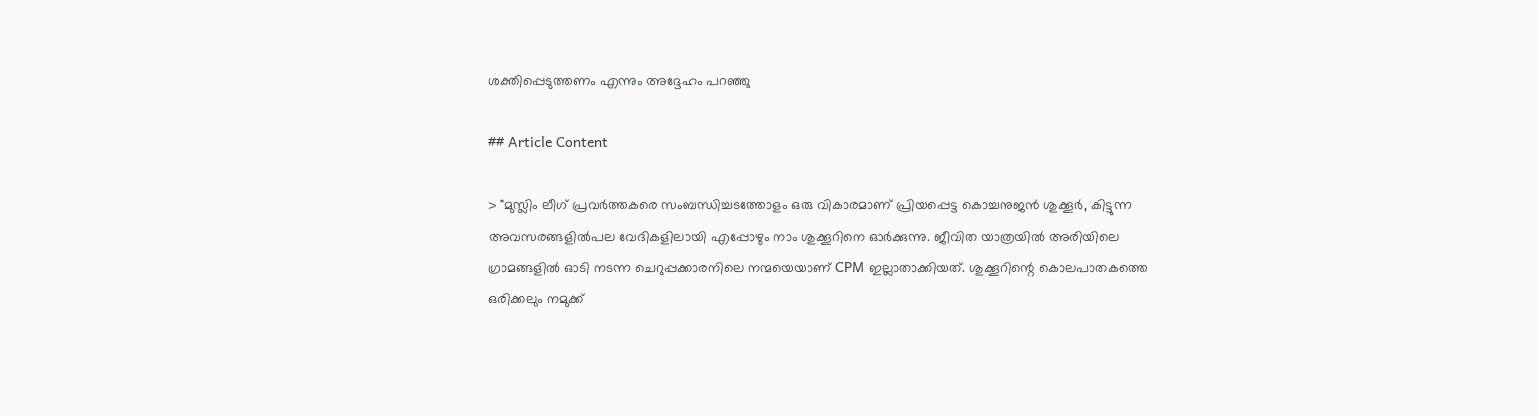ശക്തിപ്പെടുത്തണം എന്നും അദ്ദേഹം പറഞ്ഞു

## Article Content

> "മുസ്ലിം ലീഗ് പ്രവർത്തകരെ സംബന്ധിച്ചടത്തോളം ഒരു വികാരമാണ് പ്രിയപ്പെട്ട കൊച്ചനുജൻ ശുക്കൂർ, കിട്ടുന്ന അവസരങ്ങളിൽപല വേദികളിലായി എപ്പോഴും നാം ശുക്കൂറിനെ ഓർക്കുന്നു. ജീവിത യാത്രയിൽ അരിയിലെ ഗ്രാമങ്ങളിൽ ഓടി നടന്ന ചെറുപ്പക്കാരനിലെ നന്മയെയാണ് CPM ഇല്ലാതാക്കിയത്. ശുക്കൂറിന്റെ കൊലപാതകത്തെ ഒരിക്കലും നമുക്ക്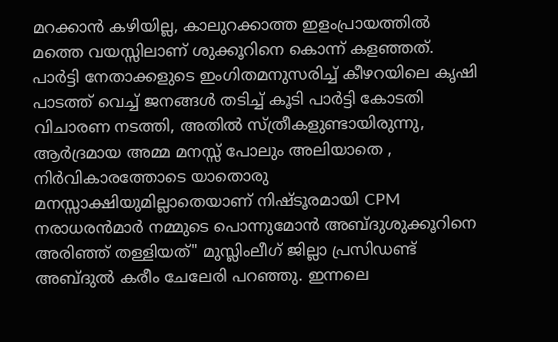മറക്കാൻ കഴിയില്ല, കാലുറക്കാത്ത ഇളംപ്രായത്തിൽ മത്തെ വയസ്സിലാണ് ശുക്കൂറിനെ കൊന്ന് കളഞ്ഞത്. പാർട്ടി നേതാക്കളുടെ ഇംഗിതമനുസരിച്ച് കീഴറയിലെ കൃഷി പാടത്ത് വെച്ച് ജനങ്ങൾ തടിച്ച് കൂടി പാർട്ടി കോടതി വിചാരണ നടത്തി, അതിൽ സ്ത്രീകളുണ്ടായിരുന്നു, ആർദ്രമായ അമ്മ മനസ്സ് പോലും അലിയാതെ , നിർവികാരത്തോടെ യാതൊരു മനസ്സാക്ഷിയുമില്ലാതെയാണ് നിഷ്ടൂരമായി CPM നരാധരൻമാർ നമ്മുടെ പൊന്നുമോൻ അബ്ദുശുക്കൂറിനെ അരിഞ്ഞ് തള്ളിയത്" മുസ്ലിംലീഗ് ജില്ലാ പ്രസിഡണ്ട് അബ്ദുൽ കരീം ചേലേരി പറഞ്ഞു. ഇന്നലെ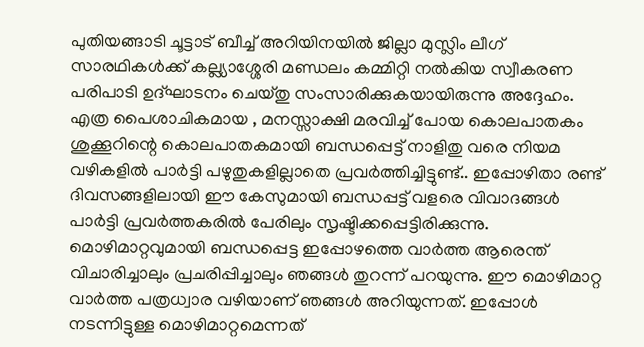പുതിയങ്ങാടി ചൂട്ടാട് ബീച്ച് അറിയിനയിൽ ജില്ലാ മുസ്ലിം ലീഗ് സാരഥികൾക്ക് കല്ല്യാശ്ശേരി മണ്ഡലം കമ്മിറ്റി നൽകിയ സ്വീകരണ പരിപാടി ഉദ്ഘാടനം ചെയ്തു സംസാരിക്കുകയായിരുന്നു അദ്ദേഹം. എത്ര പൈശാചികമായ , മനസ്സാക്ഷി മരവിച്ച് പോയ കൊലപാതകം ശുക്കൂറിന്റെ കൊലപാതകമായി ബന്ധപ്പെട്ട് നാളിതു വരെ നിയമ വഴികളിൽ പാർട്ടി പഴുതുകളില്ലാതെ പ്രവർത്തിച്ചിട്ടുണ്ട്.. ഇപ്പോഴിതാ രണ്ട് ദിവസങ്ങളിലായി ഈ കേസുമായി ബന്ധപ്പട്ട് വളരെ വിവാദങ്ങൾ പാർട്ടി പ്രവർത്തകരിൽ പേരിലും സൃഷ്ടിക്കപ്പെട്ടിരിക്കുന്നു. മൊഴിമാറ്റവുമായി ബന്ധപ്പെട്ട ഇപ്പോഴത്തെ വാർത്ത ആരെന്ത് വിചാരിച്ചാലും പ്രചരിപ്പിച്ചാലും ഞങ്ങൾ തുറന്ന് പറയുന്നു. ഈ മൊഴിമാറ്റ വാർത്ത പത്രധ്വാര വഴിയാണ് ഞങ്ങൾ അറിയുന്നത്. ഇപ്പോൾ നടന്നിട്ടുള്ള മൊഴിമാറ്റമെന്നത്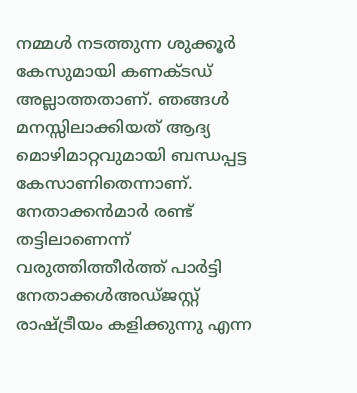നമ്മൾ നടത്തുന്ന ശുക്കൂർ കേസുമായി കണക്ടഡ് അല്ലാത്തതാണ്. ഞങ്ങൾ മനസ്സിലാക്കിയത് ആദ്യ മൊഴിമാറ്റവുമായി ബന്ധപ്പട്ട കേസാണിതെന്നാണ്. നേതാക്കൻമാർ രണ്ട് തട്ടിലാണെന്ന് വരുത്തിത്തീർത്ത് പാർട്ടി നേതാക്കൾഅഡ്ജസ്റ്റ് രാഷ്ട്രീയം കളിക്കുന്നു എന്ന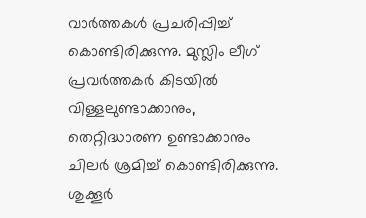വാർത്തകൾ പ്രചരിപ്പിച്ച് കൊണ്ടിരിക്കുന്നു. മുസ്ലിം ലീഗ് പ്രവർത്തകർ കിടയിൽ വിള്ളലുണ്ടാക്കാനും, തെറ്റിദ്ധാരണ ഉണ്ടാക്കാനും ചിലർ ശ്രമിച്ച് കൊണ്ടിരിക്കുന്നു. ശുക്കൂർ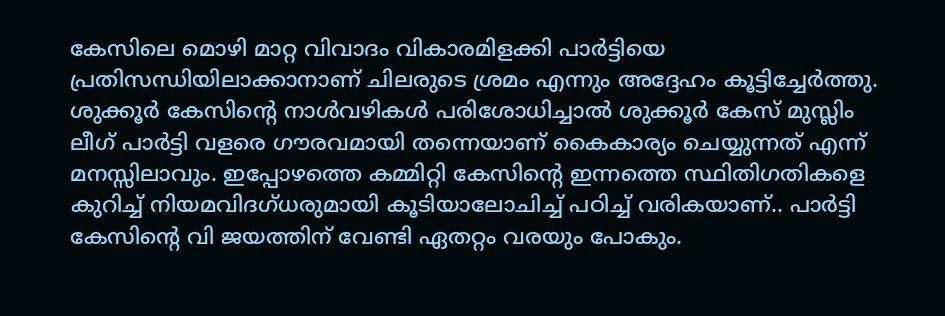കേസിലെ മൊഴി മാറ്റ വിവാദം വികാരമിളക്കി പാർട്ടിയെ പ്രതിസന്ധിയിലാക്കാനാണ് ചിലരുടെ ശ്രമം എന്നും അദ്ദേഹം കൂട്ടിച്ചേർത്തു. ശുക്കൂർ കേസിന്റെ നാൾവഴികൾ പരിശോധിച്ചാൽ ശുക്കൂർ കേസ് മുസ്ലിം ലീഗ് പാർട്ടി വളരെ ഗൗരവമായി തന്നെയാണ് കൈകാര്യം ചെയ്യുന്നത് എന്ന് മനസ്സിലാവും. ഇപ്പോഴത്തെ കമ്മിറ്റി കേസിന്റെ ഇന്നത്തെ സ്ഥിതിഗതികളെ കുറിച്ച് നിയമവിദഗ്ധരുമായി കൂടിയാലോചിച്ച് പഠിച്ച് വരികയാണ്.. പാർട്ടി കേസിന്റെ വി ജയത്തിന് വേണ്ടി ഏതറ്റം വരയും പോകും.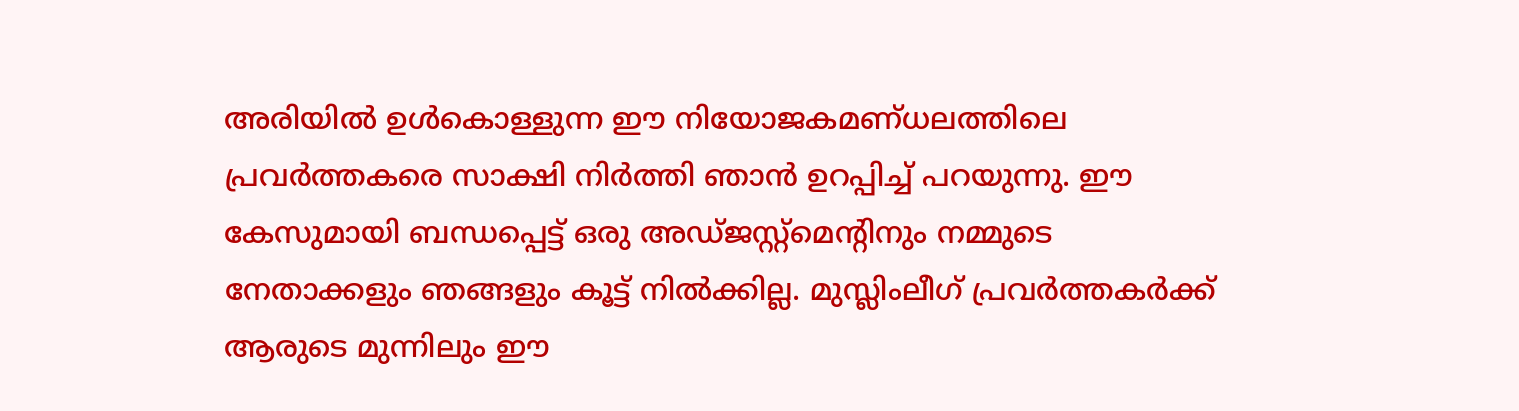അരിയിൽ ഉൾകൊള്ളുന്ന ഈ നിയോജകമണ്ധലത്തിലെ പ്രവർത്തകരെ സാക്ഷി നിർത്തി ഞാൻ ഉറപ്പിച്ച് പറയുന്നു. ഈ കേസുമായി ബന്ധപ്പെട്ട് ഒരു അഡ്ജസ്റ്റ്മെന്റിനും നമ്മുടെ നേതാക്കളും ഞങ്ങളും കൂട്ട് നിൽക്കില്ല. മുസ്ലിംലീഗ് പ്രവർത്തകർക്ക് ആരുടെ മുന്നിലും ഈ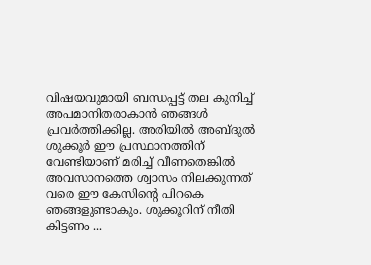വിഷയവുമായി ബന്ധപ്പട്ട് തല കുനിച്ച് അപമാനിതരാകാൻ ഞങ്ങൾ പ്രവർത്തിക്കില്ല. അരിയിൽ അബ്ദുൽ ശുക്കൂർ ഈ പ്രസ്ഥാനത്തിന് വേണ്ടിയാണ് മരിച്ച് വീണതെങ്കിൽ അവസാനത്തെ ശ്വാസം നിലക്കുന്നത് വരെ ഈ കേസിന്റെ പിറകെ ഞങ്ങളുണ്ടാകും. ശുക്കൂറിന് നീതി കിട്ടണം ...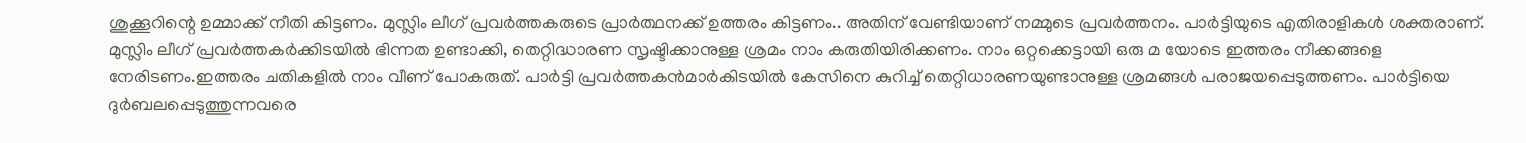ശുക്കൂറിന്റെ ഉമ്മാക്ക് നീതി കിട്ടണം. മുസ്ലിം ലീഗ് പ്രവർത്തകരുടെ പ്രാർത്ഥനക്ക് ഉത്തരം കിട്ടണം.. അതിന് വേണ്ടിയാണ് നമ്മുടെ പ്രവർത്തനം. പാർട്ടിയുടെ എതിരാളികൾ ശക്തരാണ്. മുസ്ലിം ലീഗ് പ്രവർത്തകർക്കിടയിൽ ഭിന്നത ഉണ്ടാക്കി, തെറ്റിദ്ധാരണ സൃഷ്ടിക്കാനുള്ള ശ്രമം നാം കരുതിയിരിക്കണം. നാം ഒറ്റക്കെട്ടായി ഒരു മ യോടെ ഇത്തരം നീക്കങ്ങളെ നേരിടണം.ഇത്തരം ചതികളിൽ നാം വീണ് പോകരുത്. പാർട്ടി പ്രവർത്തകൻമാർകിടയിൽ കേസിനെ കുറിച്ച് തെറ്റിധാരണയുണ്ടാനുള്ള ശ്രമങ്ങൾ പരാജയപ്പെടുത്തണം. പാർട്ടിയെ ദുർബലപ്പെടുത്തുന്നവരെ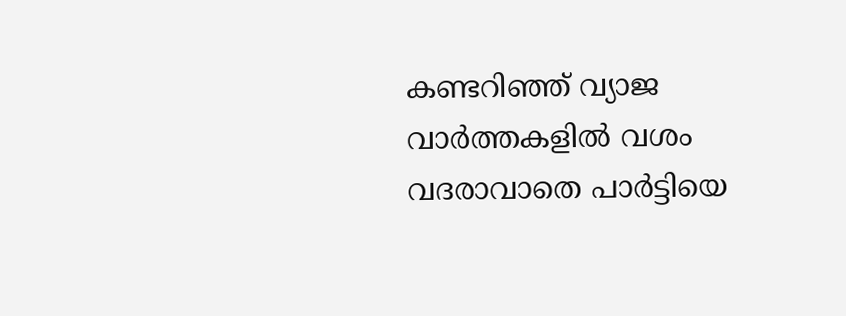കണ്ടറിഞ്ഞ് വ്യാജ വാർത്തകളിൽ വശം വദരാവാതെ പാർട്ടിയെ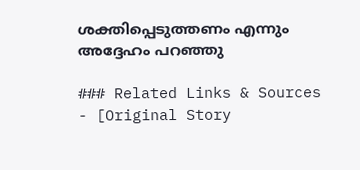ശക്തിപ്പെടുത്തണം എന്നും അദ്ദേഹം പറഞ്ഞു

### Related Links & Sources
- [Original Story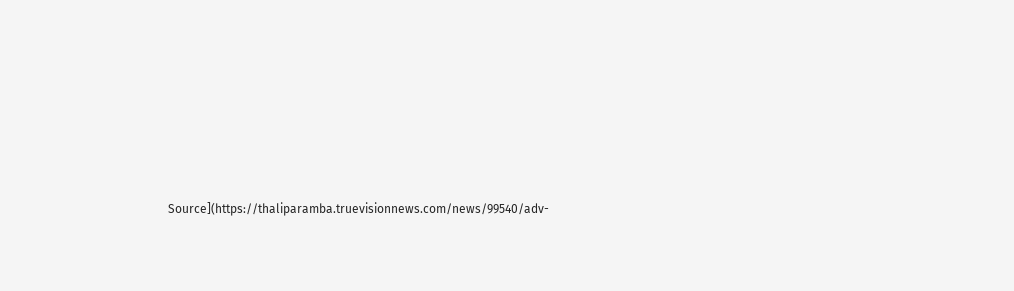Source](https://thaliparamba.truevisionnews.com/news/99540/adv-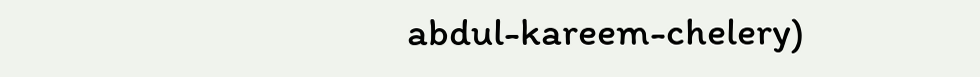abdul-kareem-chelery)